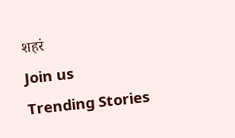शहरं
Join us
Trending Stories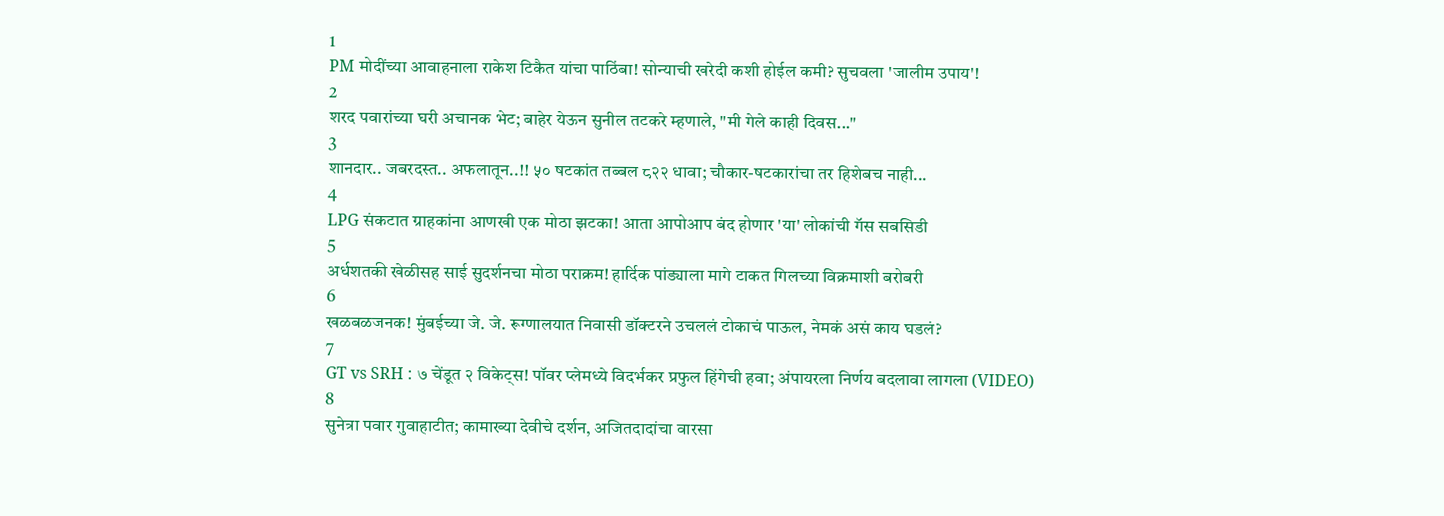1
PM मोदींच्या आवाहनाला राकेश टिकैत यांचा पाठिंबा! सोन्याची खरेदी कशी होईल कमी? सुचवला 'जालीम उपाय'!
2
शरद पवारांच्या घरी अचानक भेट; बाहेर येऊन सुनील तटकरे म्हणाले, "मी गेले काही दिवस..."
3
शानदार.. जबरदस्त.. अफलातून..!! ५० षटकांत तब्बल ८२२ धावा; चौकार-षटकारांचा तर हिशेबच नाही...
4
LPG संकटात ग्राहकांना आणखी एक मोठा झटका! आता आपोआप बंद होणार 'या' लोकांची गॅस सबसिडी
5
अर्धशतकी खेळीसह साई सुदर्शनचा मोठा पराक्रम! हार्दिक पांड्याला मागे टाकत गिलच्या विक्रमाशी बरोबरी
6
खळबळजनक! मुंबईच्या जे. जे. रूग्णालयात निवासी डॉक्टरने उचललं टोकाचं पाऊल, नेमकं असं काय घडलं?
7
GT vs SRH : ७ चेंडूत २ विकेट्स! पॉवर प्लेमध्ये विदर्भकर प्रफुल हिंगेची हवा; अंपायरला निर्णय बदलावा लागला (VIDEO)
8
सुनेत्रा पवार गुवाहाटीत; कामाख्या देवीचे दर्शन, अजितदादांचा वारसा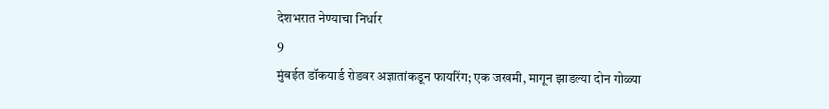देशभरात नेण्याचा निर्धार
9
मुंबईत डॉकयार्ड रोडवर अज्ञातांकडून फायरिंग; एक जखमी, मागून झाडल्या दोन गोळ्या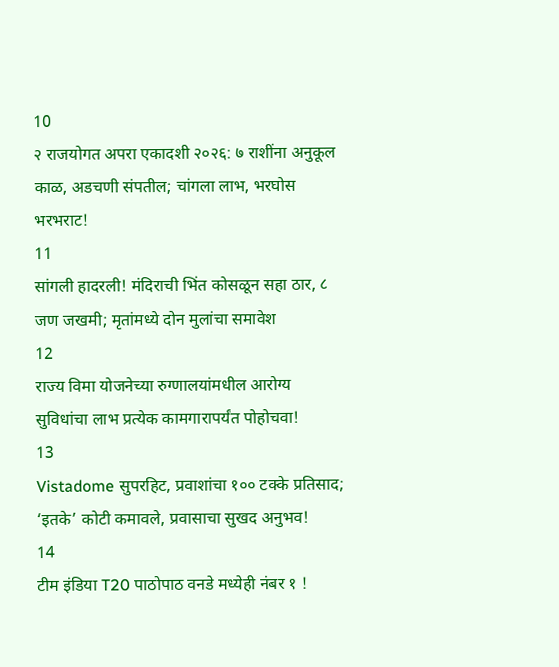10
२ राजयोगत अपरा एकादशी २०२६: ७ राशींना अनुकूल काळ, अडचणी संपतील; चांगला लाभ, भरघोस भरभराट!
11
सांगली हादरली! मंदिराची भिंत कोसळून सहा ठार, ८ जण जखमी; मृतांमध्ये दोन मुलांचा समावेश
12
राज्य विमा योजनेच्या रुग्णालयांमधील आरोग्य सुविधांचा लाभ प्रत्येक कामगारापर्यंत पोहोचवा!
13
Vistadome सुपरहिट, प्रवाशांचा १०० टक्के प्रतिसाद; ‘इतके’ कोटी कमावले, प्रवासाचा सुखद अनुभव!
14
टीम इंडिया T20 पाठोपाठ वनडे मध्येही नंबर १ !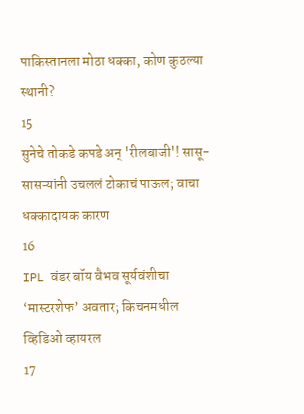पाकिस्तानला मोठा धक्का, कोण कुठल्या स्थानी?
15
सुनेचे तोकडे कपडे अन् 'रीलबाजी'! सासू-सासऱ्यांनी उचललं टोकाचं पाऊल; वाचा धक्कादायक कारण
16
IPL वंडर बॉय वैभव सूर्यवंशीचा ‘मास्टरशेफ’ अवतार; किचनमधील व्हिडिओ व्हायरल
17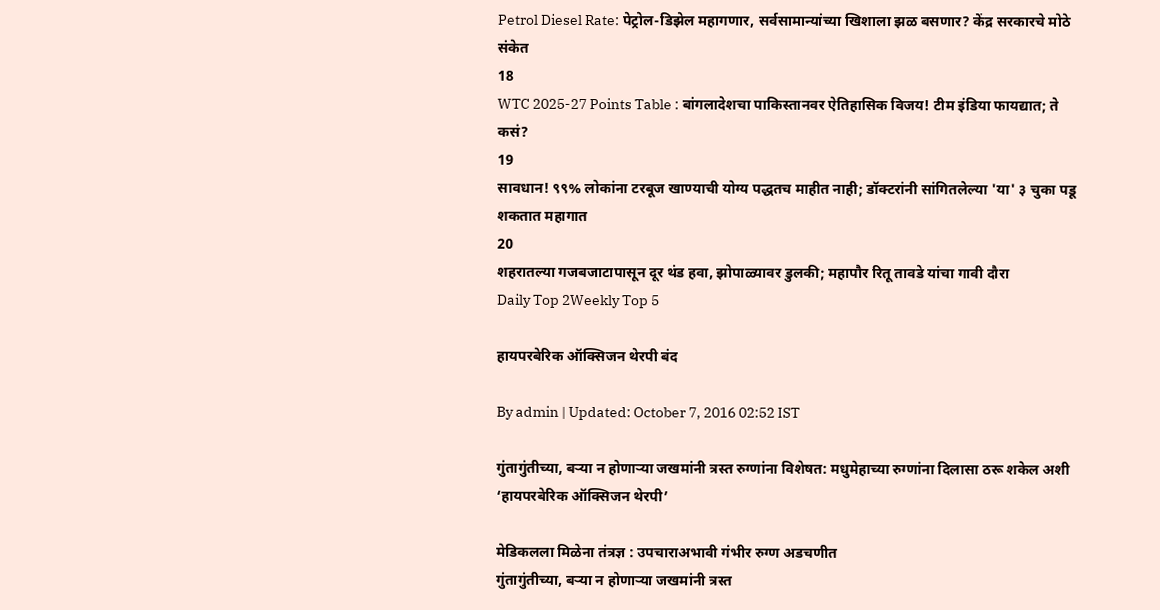Petrol Diesel Rate: पेट्रोल-डिझेल महागणार, सर्वसामान्यांच्या खिशाला झळ बसणार? केंद्र सरकारचे मोठे संकेत
18
WTC 2025-27 Points Table : बांगलादेशचा पाकिस्तानवर ऐतिहासिक विजय! टीम इंडिया फायद्यात; ते कसं?
19
सावधान! ९९% लोकांना टरबूज खाण्याची योग्य पद्धतच माहीत नाही; डॉक्टरांनी सांगितलेल्या 'या' ३ चुका पडू शकतात महागात
20
शहरातल्या गजबजाटापासून दूर थंड हवा, झोपाळ्यावर डुलकी; महापौर रितू तावडे यांचा गावी दौरा
Daily Top 2Weekly Top 5

हायपरबेरिक ऑक्सिजन थेरपी बंद

By admin | Updated: October 7, 2016 02:52 IST

गुंतागुंतीच्या, बऱ्या न होणाऱ्या जखमांनी त्रस्त रुग्णांना विशेषत: मधुमेहाच्या रुग्णांना दिलासा ठरू शकेल अशी ‘हायपरबेरिक ऑक्सिजन थेरपी’

मेडिकलला मिळेना तंत्रज्ञ : उपचाराअभावी गंभीर रुग्ण अडचणीत
गुंतागुंतीच्या, बऱ्या न होणाऱ्या जखमांनी त्रस्त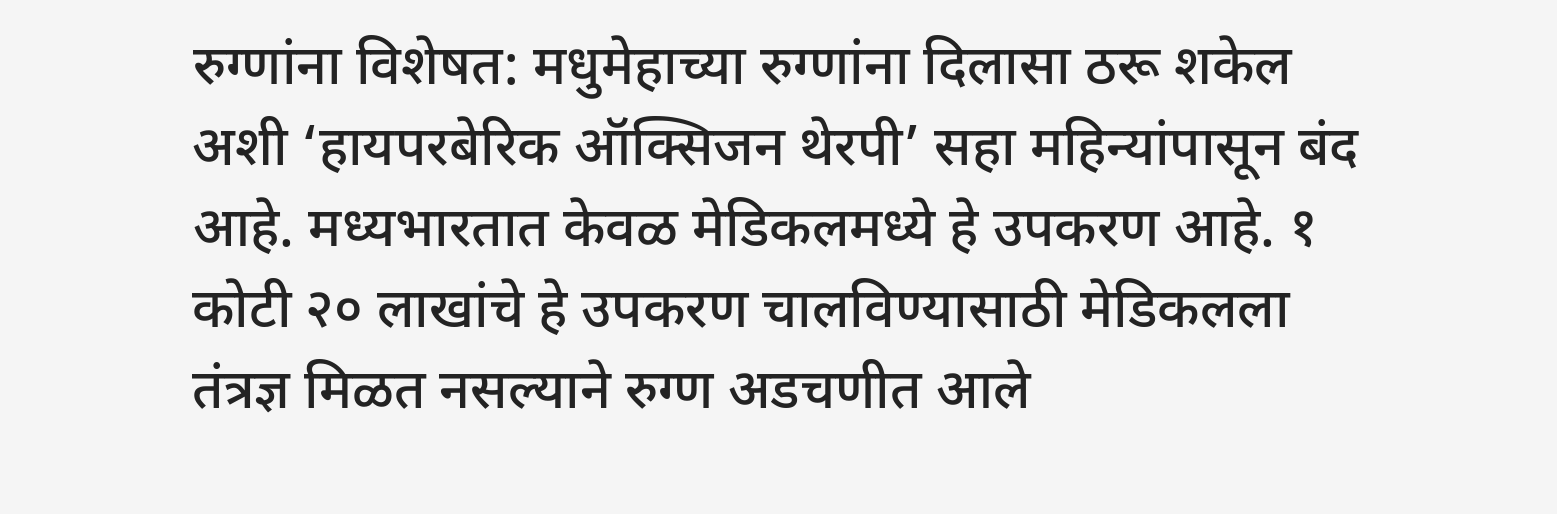रुग्णांना विशेषत: मधुमेहाच्या रुग्णांना दिलासा ठरू शकेल अशी ‘हायपरबेरिक ऑक्सिजन थेरपी’ सहा महिन्यांपासून बंद आहे. मध्यभारतात केवळ मेडिकलमध्ये हे उपकरण आहे. १ कोटी २० लाखांचे हे उपकरण चालविण्यासाठी मेडिकलला तंत्रज्ञ मिळत नसल्याने रुग्ण अडचणीत आले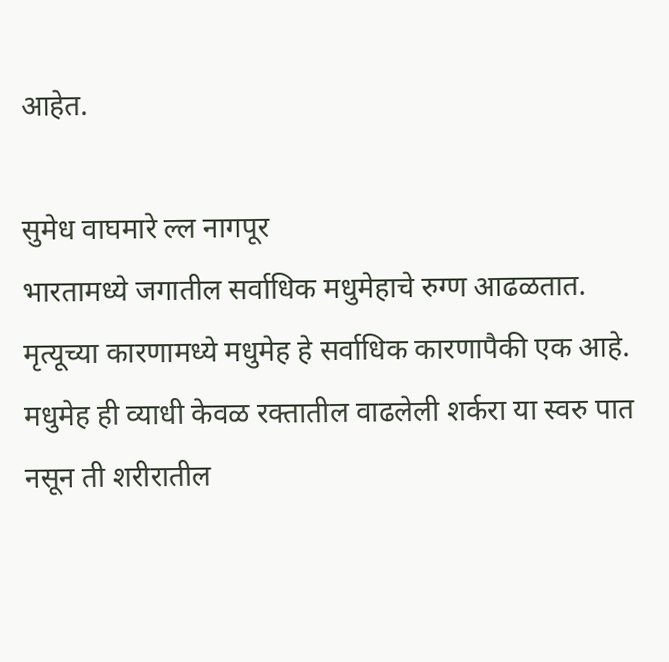आहेत.

सुमेध वाघमारे ल्ल नागपूर
भारतामध्ये जगातील सर्वाधिक मधुमेहाचे रुग्ण आढळतात. मृत्यूच्या कारणामध्ये मधुमेह हे सर्वाधिक कारणापैकी एक आहे. मधुमेह ही व्याधी केवळ रक्तातील वाढलेली शर्करा या स्वरु पात नसून ती शरीरातील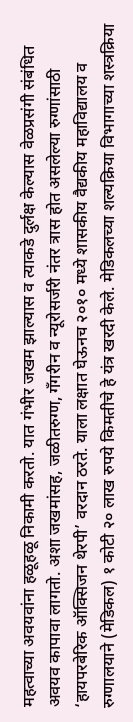महत्वाच्या अवयवांना हळूहळू निकामी करतो. यात गंभीर जखम झाल्यास व त्याकडे दुर्लक्ष केल्यास वेळप्रसंगी संबंधित अवयव कापावा लागतो. अशा जखमांसह, जळीतरुग्ण, गँगरीन व न्यूरोसर्जरी नंतर त्रास होत असलेल्या रुग्णांसाठी ‘हायपरबेरिक ऑक्सिजन थेरपी’ वरदान ठरते. याला लक्षात घेऊनच २०१० मध्ये शासकीय वैद्यकीय महाविद्यालय व रुग्णालयाने (मेडिकल) १ कोटी २० लाख रुपये किमतीचे हे यंत्र खरदी केले. मेडिकलच्या शल्यक्रिया विभागाच्या शस्त्रक्रिया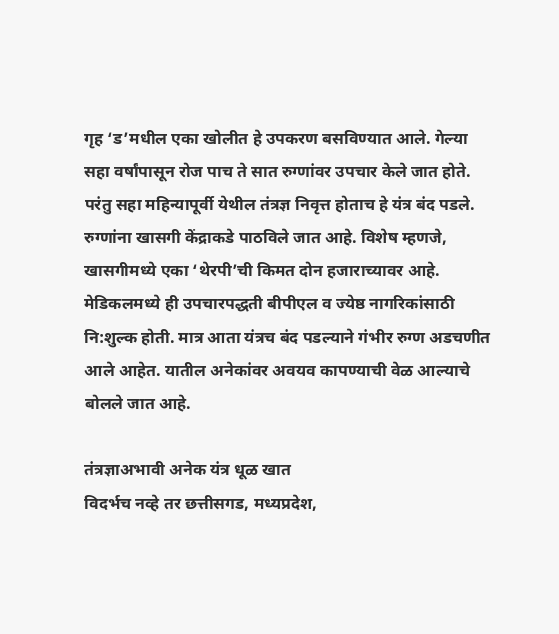गृह ‘ड’मधील एका खोलीत हे उपकरण बसविण्यात आले. गेल्या सहा वर्षांपासून रोज पाच ते सात रुग्णांवर उपचार केले जात होते. परंतु सहा महिन्यापूर्वी येथील तंत्रज्ञ निवृत्त होताच हे यंत्र बंद पडले.
रुग्णांना खासगी केंद्राकडे पाठविले जात आहे. विशेष म्हणजे, खासगीमध्ये एका ‘थेरपी’ची किमत दोन हजाराच्यावर आहे. मेडिकलमध्ये ही उपचारपद्धती बीपीएल व ज्येष्ठ नागरिकांसाठी नि:शुल्क होती. मात्र आता यंत्रच बंद पडल्याने गंभीर रुग्ण अडचणीत आले आहेत. यातील अनेकांवर अवयव कापण्याची वेळ आल्याचे बोलले जात आहे.

तंत्रज्ञाअभावी अनेक यंत्र धूळ खात
विदर्भच नव्हे तर छत्तीसगड, मध्यप्रदेश,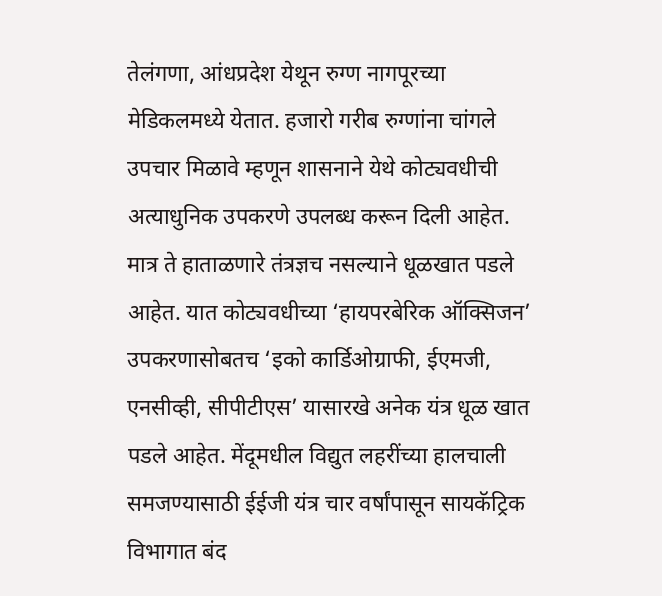तेलंगणा, आंधप्रदेश येथून रुग्ण नागपूरच्या मेडिकलमध्ये येतात. हजारो गरीब रुग्णांना चांगले उपचार मिळावे म्हणून शासनाने येथे कोट्यवधीची अत्याधुनिक उपकरणे उपलब्ध करून दिली आहेत. मात्र ते हाताळणारे तंत्रज्ञच नसल्याने धूळखात पडले आहेत. यात कोट्यवधीच्या ‘हायपरबेरिक ऑक्सिजन’ उपकरणासोबतच ‘इको कार्डिओग्राफी, ईएमजी, एनसीव्ही, सीपीटीएस’ यासारखे अनेक यंत्र धूळ खात पडले आहेत. मेंदूमधील विद्युत लहरींच्या हालचाली समजण्यासाठी ईईजी यंत्र चार वर्षांपासून सायकॅट्रिक विभागात बंद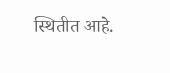स्थितीत आहे.